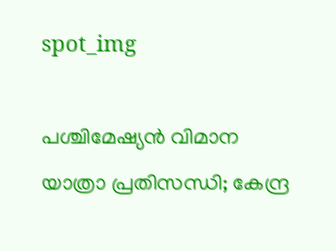spot_img

പശ്ചിമേഷ്യന്‍ വിമാന യാത്രാ പ്രതിസന്ധി; കേന്ദ്ര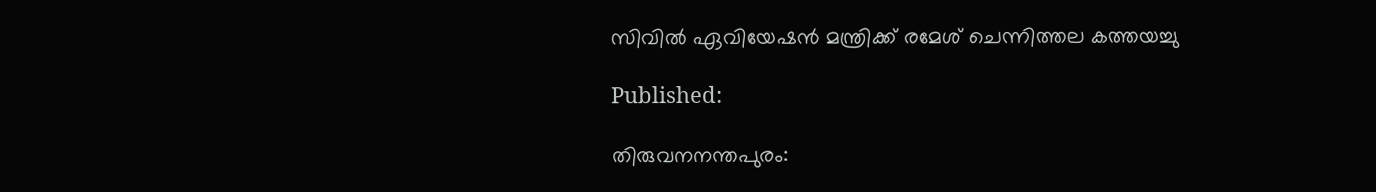സിവില്‍ ഏവിയേഷന്‍ മന്ത്രിക്ക് രമേശ് ചെന്നിത്തല കത്തയച്ചു

Published:

തിരുവനനന്തപുരം: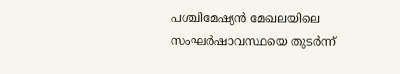പശ്ചിമേഷ്യന്‍ മേഖലയിലെ സംഘര്‍ഷാവസ്ഥയെ തുടര്‍ന്ന്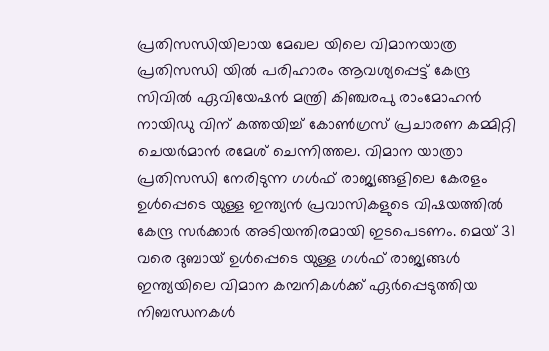പ്രതിസന്ധിയിലായ മേഖല യിലെ വിമാനയാത്ര പ്രതിസന്ധി യില്‍ പരിഹാരം ആവശ്യപ്പെട്ട് കേന്ദ്ര സിവില്‍ ഏവിയേഷന്‍ മന്ത്രി കിഞ്ചരപു രാംമോഹന്‍ നായിഡു വിന് കത്തയിച്ച് കോണ്‍ഗ്രസ് പ്രചാരണ കമ്മിറ്റി ചെയര്‍മാന്‍ രമേശ് ചെന്നിത്തല. വിമാന യാത്രാ പ്രതിസന്ധി നേരിടുന്ന ഗള്‍ഫ് രാജ്യങ്ങളിലെ കേരളം ഉള്‍പ്പെടെ യുള്ള ഇന്ത്യന്‍ പ്രവാസികളുടെ വിഷയത്തില്‍ കേന്ദ്ര സര്‍ക്കാര്‍ അടിയന്തിരമായി ഇടപെടണം. മെയ് 31 വരെ ദുബായ് ഉള്‍പ്പെടെ യുള്ള ഗള്‍ഫ് രാജ്യങ്ങള്‍ ഇന്ത്യയിലെ വിമാന കമ്പനികള്‍ക്ക് ഏര്‍പ്പെടുത്തിയ നിബന്ധനകള്‍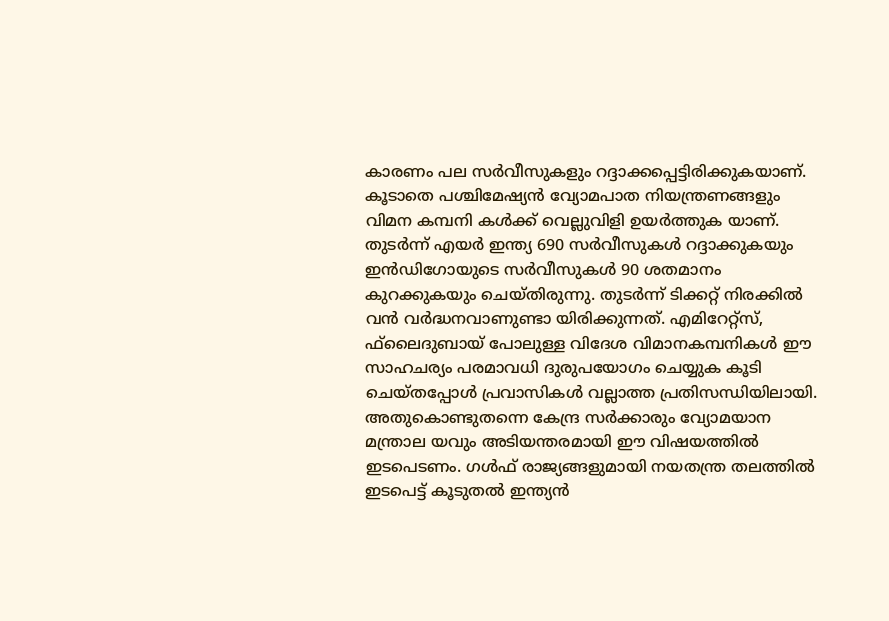കാരണം പല സര്‍വീസുകളും റദ്ദാക്കപ്പെട്ടിരിക്കുകയാണ്. കൂടാതെ പശ്ചിമേഷ്യന്‍ വ്യോമപാത നിയന്ത്രണങ്ങളും വിമന കമ്പനി കള്‍ക്ക് വെല്ലുവിളി ഉയര്‍ത്തുക യാണ്. തുടര്‍ന്ന് എയര്‍ ഇന്ത്യ 690 സര്‍വീസുകള്‍ റദ്ദാക്കുകയും ഇന്‍ഡിഗോയുടെ സര്‍വീസുകള്‍ 90 ശതമാനം കുറക്കുകയും ചെയ്തിരുന്നു. തുടര്‍ന്ന് ടിക്കറ്റ് നിരക്കില്‍ വന്‍ വര്‍ദ്ധനവാണുണ്ടാ യിരിക്കുന്നത്. എമിറേറ്റ്സ്, ഫ്‌ലൈദുബായ് പോലുള്ള വിദേശ വിമാനകമ്പനികള്‍ ഈ സാഹചര്യം പരമാവധി ദുരുപയോഗം ചെയ്യുക കൂടി ചെയ്തപ്പോള്‍ പ്രവാസികള്‍ വല്ലാത്ത പ്രതിസന്ധിയിലായി. അതുകൊണ്ടുതന്നെ കേന്ദ്ര സര്‍ക്കാരും വ്യോമയാന മന്ത്രാല യവും അടിയന്തരമായി ഈ വിഷയത്തില്‍ ഇടപെടണം. ഗള്‍ഫ് രാജ്യങ്ങളുമായി നയതന്ത്ര തലത്തില്‍ ഇടപെട്ട് കൂടുതല്‍ ഇന്ത്യന്‍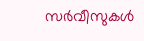സര്‍വീസുകള്‍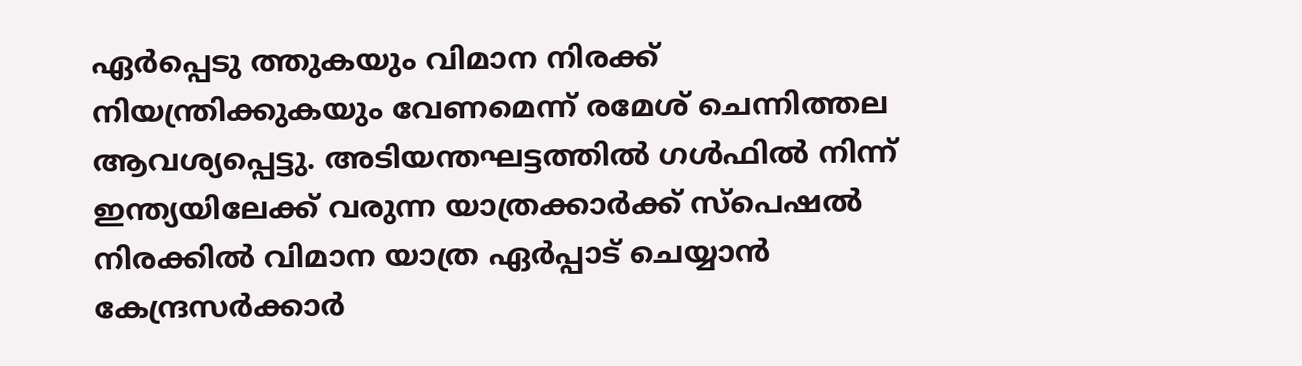ഏര്‍പ്പെടു ത്തുകയും വിമാന നിരക്ക് നിയന്ത്രിക്കുകയും വേണമെന്ന് രമേശ് ചെന്നിത്തല ആവശ്യപ്പെട്ടു. അടിയന്തഘട്ടത്തില്‍ ഗള്‍ഫില്‍ നിന്ന് ഇന്ത്യയിലേക്ക് വരുന്ന യാത്രക്കാര്‍ക്ക് സ്‌പെഷല്‍ നിരക്കില്‍ വിമാന യാത്ര ഏര്‍പ്പാട് ചെയ്യാന്‍ കേന്ദ്രസര്‍ക്കാര്‍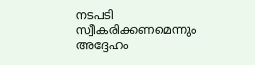നടപടി സ്വീകരിക്കണമെന്നും അദ്ദേഹം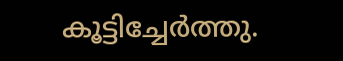കൂട്ടിച്ചേര്‍ത്തു.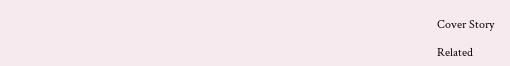Cover Story

Related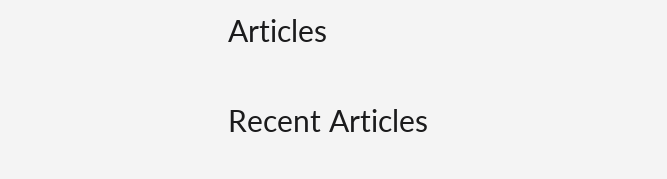Articles

Recent Articles